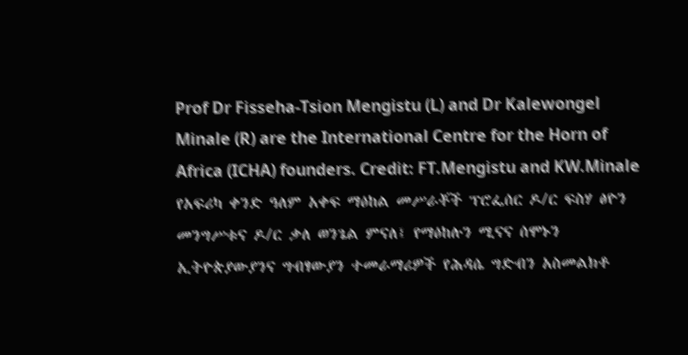Prof Dr Fisseha-Tsion Mengistu (L) and Dr Kalewongel Minale (R) are the International Centre for the Horn of Africa (ICHA) founders. Credit: FT.Mengistu and KW.Minale
የአፍሪካ ቀንድ ዓለም አቀፍ ማዕከል መሥራቾች ፕሮፌሰር ዶ/ር ፍስሃ ፅዮን መንግሥቱና ዶ/ር ቃለ ወንጌል ምናለ፤ የማዕከሉን ሚናና ሰሞኑን ኢትዮጵያውያንና ግብፃውያን ተመራማሪዎች የሕዳሴ ግድብን አስመልክቶ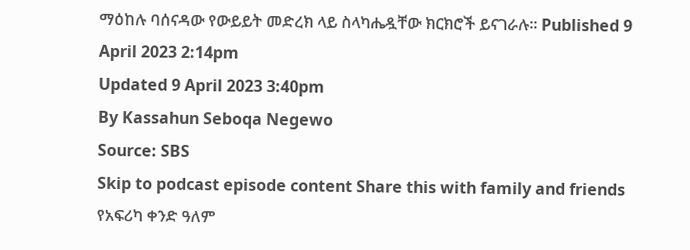ማዕከሉ ባሰናዳው የውይይት መድረክ ላይ ስላካሔዷቸው ክርክሮች ይናገራሉ። Published 9 April 2023 2:14pm
Updated 9 April 2023 3:40pm
By Kassahun Seboqa Negewo
Source: SBS
Skip to podcast episode content Share this with family and friends
የአፍሪካ ቀንድ ዓለም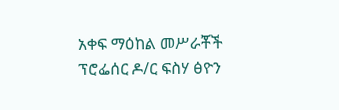አቀፍ ማዕከል መሥራቾች ፕሮፌሰር ዶ/ር ፍስሃ ፅዮን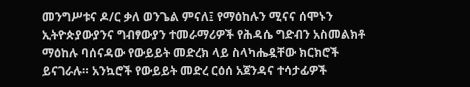መንግሥቱና ዶ/ር ቃለ ወንጌል ምናለ፤ የማዕከሉን ሚናና ሰሞኑን ኢትዮጵያውያንና ግብፃውያን ተመራማሪዎች የሕዳሴ ግድብን አስመልክቶ ማዕከሉ ባሰናዳው የውይይት መድረክ ላይ ስላካሔዷቸው ክርክሮች ይናገራሉ። አንኳሮች የውይይት መድረ ርዕሰ አጀንዳና ተሳታፊዎች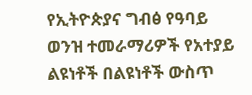የኢትዮጵያና ግብፅ የዓባይ ወንዝ ተመራማሪዎች የአተያይ ልዩነቶች በልዩነቶች ውስጥ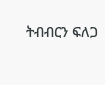ትብብርን ፍለጋ